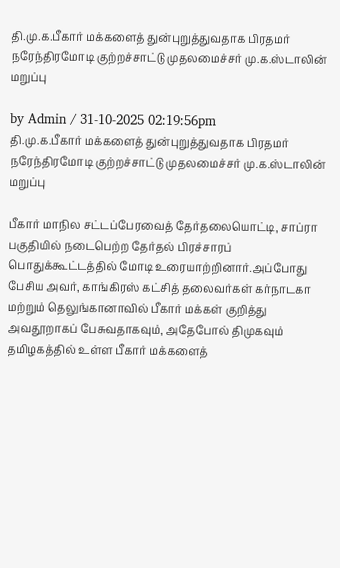தி.மு.க.பீகார் மக்களைத் துன்புறுத்துவதாக பிரதமர் நரேந்திரமோடி குற்றச்சாட்டு முதலமைச்சர் மு.க.ஸ்டாலின் மறுப்பு

by Admin / 31-10-2025 02:19:56pm
தி.மு.க.பீகார் மக்களைத் துன்புறுத்துவதாக பிரதமர் நரேந்திரமோடி குற்றச்சாட்டு முதலமைச்சர் மு.க.ஸ்டாலின் மறுப்பு

பீகார் மாநில சட்டப்பேரவைத் தேர்தலையொட்டி, சாப்ரா  பகுதியில் நடைபெற்ற தேர்தல் பிரச்சாரப் பொதுக்கூட்டத்தில் மோடி உரையாற்றினார்.அப்போது பேசிய அவர், காங்கிரஸ் கட்சித் தலைவர்கள் கர்நாடகா மற்றும் தெலுங்கானாவில் பீகார் மக்கள் குறித்து அவதூறாகப் பேசுவதாகவும், அதேபோல் திமுகவும் தமிழகத்தில் உள்ள பீகார் மக்களைத்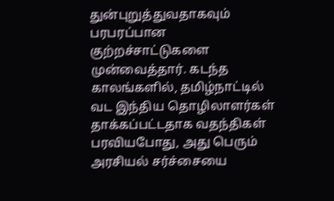துன்புறுத்துவதாகவும் பரபரப்பான குற்றச்சாட்டுகளை முன்வைத்தார். கடந்த காலங்களில், தமிழ்நாட்டில் வட இந்திய தொழிலாளர்கள் தாக்கப்பட்டதாக வதந்திகள் பரவியபோது, அது பெரும் அரசியல் சர்ச்சையை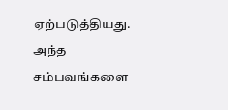ஏற்படுத்தியது. அந்த சம்பவங்களை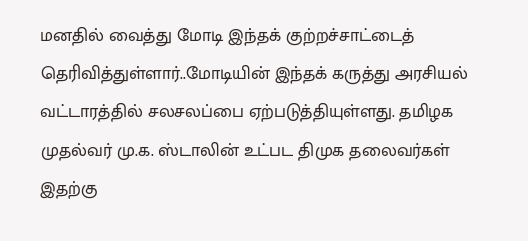மனதில் வைத்து மோடி இந்தக் குற்றச்சாட்டைத் தெரிவித்துள்ளார்..மோடியின் இந்தக் கருத்து அரசியல் வட்டாரத்தில் சலசலப்பை ஏற்படுத்தியுள்ளது. தமிழக முதல்வர் மு.க. ஸ்டாலின் உட்பட திமுக தலைவர்கள் இதற்கு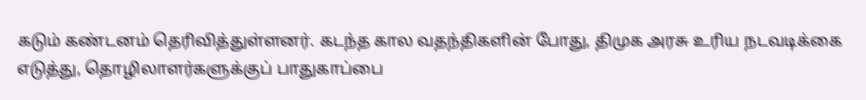கடும் கண்டனம் தெரிவித்துள்ளனர். கடந்த கால வதந்திகளின் போது, திமுக அரசு உரிய நடவடிக்கை எடுத்து, தொழிலாளர்களுக்குப் பாதுகாப்பை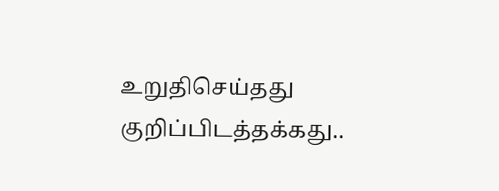உறுதிசெய்தது குறிப்பிடத்தக்கது..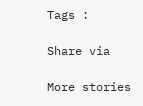Tags :

Share via

More stories